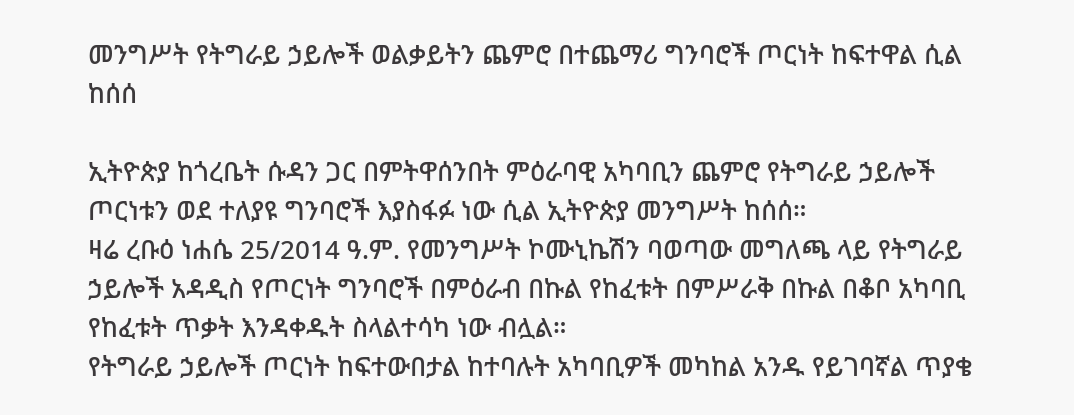መንግሥት የትግራይ ኃይሎች ወልቃይትን ጨምሮ በተጨማሪ ግንባሮች ጦርነት ከፍተዋል ሲል ከሰሰ

ኢትዮጵያ ከጎረቤት ሱዳን ጋር በምትዋሰንበት ምዕራባዊ አካባቢን ጨምሮ የትግራይ ኃይሎች ጦርነቱን ወደ ተለያዩ ግንባሮች እያስፋፉ ነው ሲል ኢትዮጵያ መንግሥት ከሰሰ።
ዛሬ ረቡዕ ነሐሴ 25/2014 ዓ.ም. የመንግሥት ኮሙኒኬሽን ባወጣው መግለጫ ላይ የትግራይ ኃይሎች አዳዲስ የጦርነት ግንባሮች በምዕራብ በኩል የከፈቱት በምሥራቅ በኩል በቆቦ አካባቢ የከፈቱት ጥቃት እንዳቀዱት ስላልተሳካ ነው ብሏል።
የትግራይ ኃይሎች ጦርነት ከፍተውበታል ከተባሉት አካባቢዎች መካከል አንዱ የይገባኛል ጥያቄ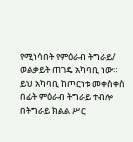የሚነሳበት የምዕራብ ትግራይ/ ወልቃይት ጠገዴ አካባቢ ነው።
ይህ አካባቢ ከጦርነቱ መቀስቀስ በፊት ምዕራብ ትግራይ ተብሎ በትግራይ ክልል ሥር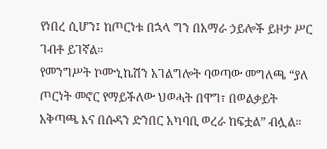የነበረ ሲሆን፤ ከጦርነቱ በኋላ ግን በአማራ ኃይሎች ይዞታ ሥር ገብቶ ይገኛል።
የመንግሥት ኮሙኒኬሽን አገልግሎት ባወጣው መግለጫ “ያለ ጦርነት መኖር የማይችለው ህወሓት በዋግ፣ በወልቃይት አቅጣጫ እና በሱዳን ድንበር አካባቢ ወረራ ከፍቷል” ብሏል።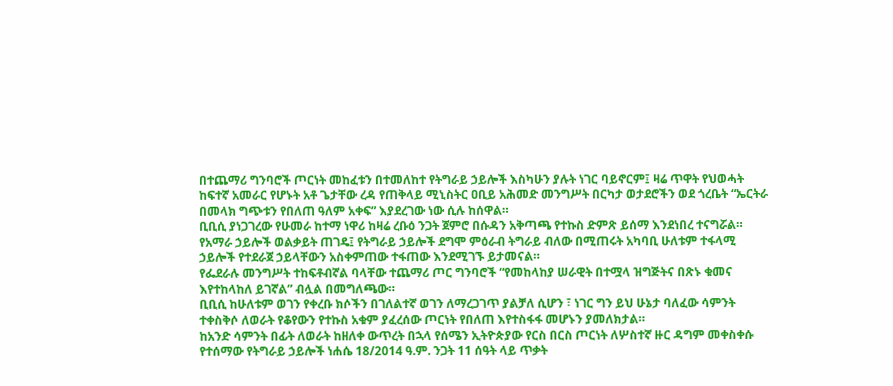በተጨማሪ ግንባሮች ጦርነት መከፈቱን በተመለከተ የትግራይ ኃይሎች እስካሁን ያሉት ነገር ባይኖርም፤ ዛሬ ጥዋት የህወሓት ከፍተኛ አመራር የሆኑት አቶ ጌታቸው ረዳ የጠቅላይ ሚኒስትር ዐቢይ አሕመድ መንግሥት በርካታ ወታደሮችን ወደ ጎረቤት “ኤርትራ በመላክ ግጭቱን የበለጠ ዓለም አቀፍ” እያደረገው ነው ሲሉ ከሰዋል።
ቢቢሲ ያነጋገረው የሁመራ ከተማ ነዋሪ ከዛሬ ረቡዕ ንጋት ጀምሮ በሱዳን አቅጣጫ የተኩስ ድምጽ ይሰማ እንደነበረ ተናግሯል።
የአማራ ኃይሎች ወልቃይት ጠገዴ፤ የትግራይ ኃይሎች ደግሞ ምዕራብ ትግራይ ብለው በሚጠሩት አካባቢ ሁለቱም ተፋላሚ ኃይሎች የተደራጀ ኃይላቸውን አስቀምጠው ተፋጠው እንደሚገኙ ይታመናል።
የፌደራሉ መንግሥት ተከፍቶብኛል ባላቸው ተጨማሪ ጦር ግንባሮች “የመከላከያ ሠራዊት በተሟላ ዝግጅትና በጽኑ ቁመና እየተከላከለ ይገኛል” ብሏል በመግለጫው።
ቢቢሲ ከሁለቱም ወገን የቀረቡ ክሶችን በገለልተኛ ወገን ለማረጋገጥ ያልቻለ ሲሆን ፣ ነገር ግን ይህ ሁኔታ ባለፈው ሳምንት ተቀስቅሶ ለወራት የቆየውን የተኩስ አቁም ያፈረሰው ጦርነት የበለጠ እየተስፋፋ መሆኑን ያመለክታል።
ከአንድ ሳምንት በፊት ለወራት ከዘለቀ ውጥረት በኋላ የሰሜን ኢትዮጵያው የርስ በርስ ጦርነት ለሦስተኛ ዙር ዳግም መቀስቀሱ የተሰማው የትግራይ ኃይሎች ነሐሴ 18/2014 ዓ.ም. ንጋት 11 ሰዓት ላይ ጥቃት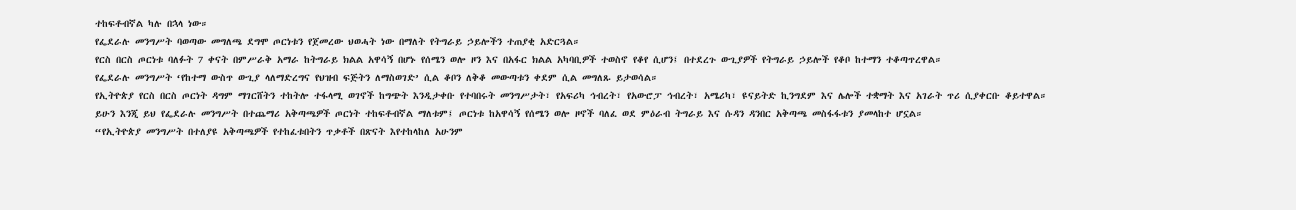ተከፍቶብኛል ካሉ በኋላ ነው።
የፌደራሉ መንግሥት ባወጣው መግለጫ ደግሞ ጦርነቱን የጀመረው ህወሓት ነው በማለት የትግራይ ኃይሎችን ተጠያቂ አድርጓል።
የርስ በርስ ጦርነቱ ባለፉት 7 ቀናት በምሥራቅ አማራ ከትግራይ ክልል አዋሳኝ በሆኑ የሰሜን ወሎ ዞን እና በአፋር ክልል አካባቢዎች ተወስኖ የቆየ ሲሆን፤ በተደረጉ ውጊያዎች የትግራይ ኃይሎች የቆቦ ከተማን ተቆጣጥረዋል።
የፌደራሉ መንግሥት ‘የከተማ ውስጥ ውጊያ ላለማድረግና የህዝብ ፍጅትን ለማስወገድ’ ሲል ቆቦን ለቅቆ መውጣቱን ቀደም ሲል መግለጹ ይታወሳል።
የኢትዮጵያ የርስ በርስ ጦርነት ዳግም ማገርሸትን ተከትሎ ተፋላሚ ወገኖች ከግጭት እንዲታቀቡ የተባበሩት መንግሥታት፣ የአፍሪካ ኅብረት፣ የአውሮፓ ኅብረት፣ አሜሪካ፣ ዩናይትድ ኪንግደም እና ሌሎች ተቋማት እና አገራት ጥሪ ሲያቀርቡ ቆይተዋል።
ይሁን እንጂ ይህ የፌደራሉ መንግሥት በተጨማሪ አቅጣጫዎች ጦርነት ተከፍቶብኛል ማለቱም፤ ጦርነቱ ከአዋሳኝ የሰሜን ወሎ ዞኖች ባለፈ ወደ ምዕራብ ትግራይ እና ሱዳን ዳንበር አቅጣጫ መስፋፋቱን ያመላከተ ሆኗል።
“የኢትዮጵያ መንግሥት በተለያዩ አቅጣጫዎች የተከፈቱበትን ጥቃቶች በጽናት እየተከላከለ አሁንም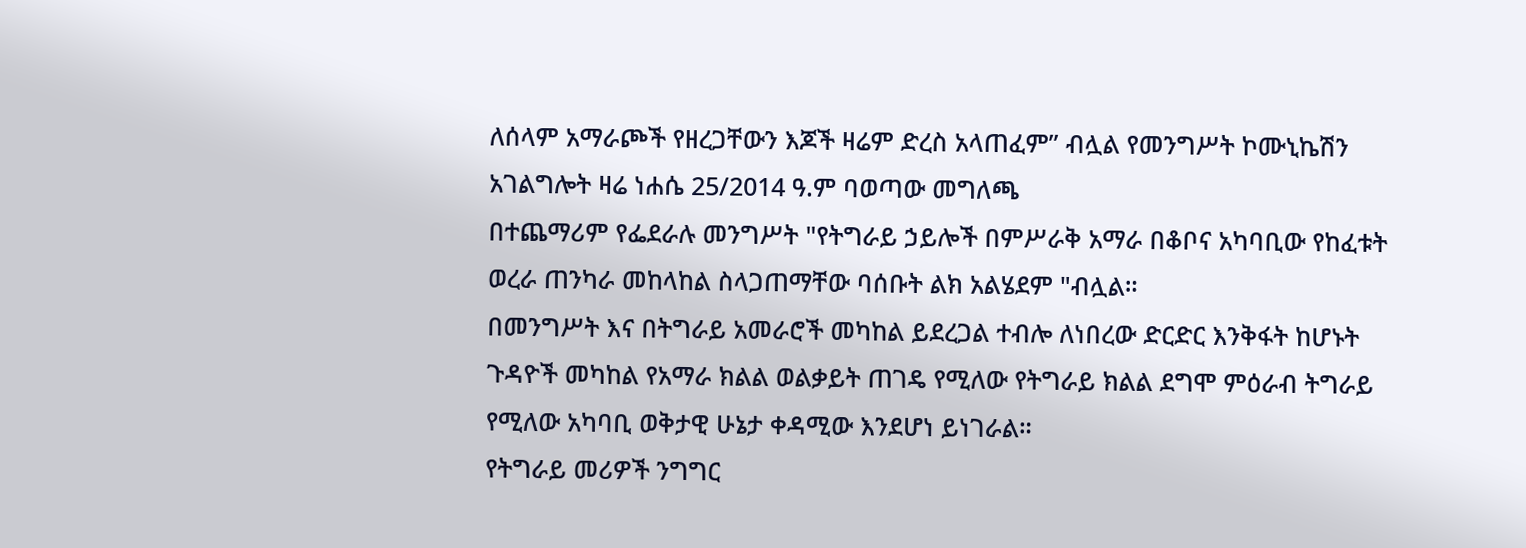ለሰላም አማራጮች የዘረጋቸውን እጆች ዛሬም ድረስ አላጠፈም” ብሏል የመንግሥት ኮሙኒኬሽን አገልግሎት ዛሬ ነሐሴ 25/2014 ዓ.ም ባወጣው መግለጫ
በተጨማሪም የፌደራሉ መንግሥት "የትግራይ ኃይሎች በምሥራቅ አማራ በቆቦና አካባቢው የከፈቱት ወረራ ጠንካራ መከላከል ስላጋጠማቸው ባሰቡት ልክ አልሄደም "ብሏል።
በመንግሥት እና በትግራይ አመራሮች መካከል ይደረጋል ተብሎ ለነበረው ድርድር እንቅፋት ከሆኑት ጉዳዮች መካከል የአማራ ክልል ወልቃይት ጠገዴ የሚለው የትግራይ ክልል ደግሞ ምዕራብ ትግራይ የሚለው አካባቢ ወቅታዊ ሁኔታ ቀዳሚው እንደሆነ ይነገራል።
የትግራይ መሪዎች ንግግር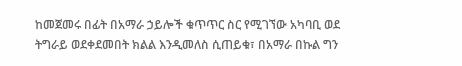ከመጀመሩ በፊት በአማራ ኃይሎች ቁጥጥር ስር የሚገኘው አካባቢ ወደ ትግራይ ወደቀደመበት ክልል እንዲመለስ ሲጠይቁ፣ በአማራ በኩል ግን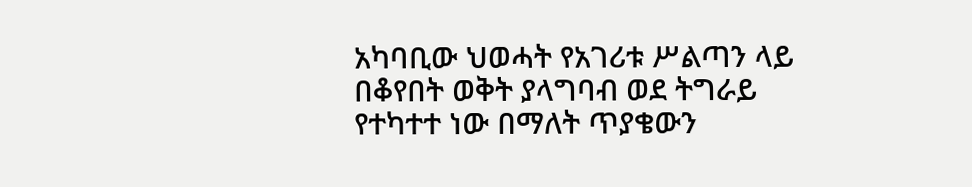አካባቢው ህወሓት የአገሪቱ ሥልጣን ላይ በቆየበት ወቅት ያላግባብ ወደ ትግራይ የተካተተ ነው በማለት ጥያቄውን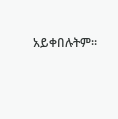አይቀበሉትም።